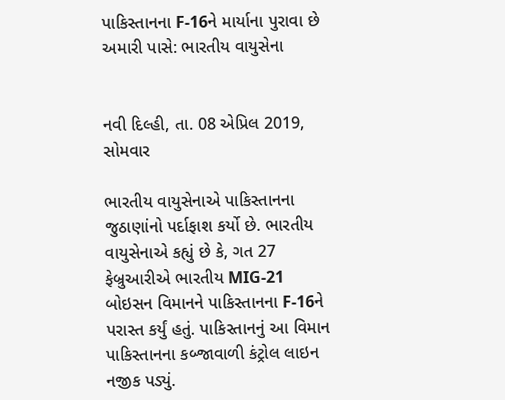પાકિસ્તાનના F-16ને માર્યાના પુરાવા છે અમારી પાસે: ભારતીય વાયુસેના


નવી દિલ્હી, તા. 08 એપ્રિલ 2019, સોમવાર

ભારતીય વાયુસેનાએ પાકિસ્તાનના જુઠાણાંનો પર્દાફાશ કર્યો છે. ભારતીય વાયુસેનાએ કહ્યું છે કે, ગત 27 ફેબ્રુઆરીએ ભારતીય MIG-21 બોઇસન વિમાનને પાકિસ્તાનના F-16ને પરાસ્ત કર્યું હતું. પાકિસ્તાનનું આ વિમાન પાકિસ્તાનના કબ્જાવાળી કંટ્રોલ લાઇન નજીક પડ્યું.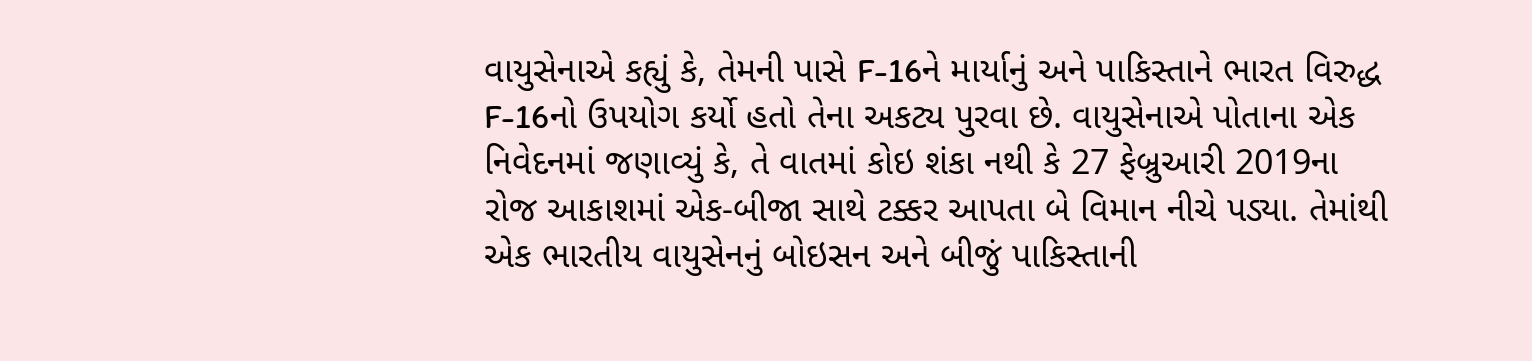વાયુસેનાએ કહ્યું કે, તેમની પાસે F-16ને માર્યાનું અને પાકિસ્તાને ભારત વિરુદ્ધ F-16નો ઉપયોગ કર્યો હતો તેના અકટ્ય પુરવા છે. વાયુસેનાએ પોતાના એક નિવેદનમાં જણાવ્યું કે, તે વાતમાં કોઇ શંકા નથી કે 27 ફેબ્રુઆરી 2019ના રોજ આકાશમાં એક-બીજા સાથે ટક્કર આપતા બે વિમાન નીચે પડ્યા. તેમાંથી એક ભારતીય વાયુસેનનું બોઇસન અને બીજું પાકિસ્તાની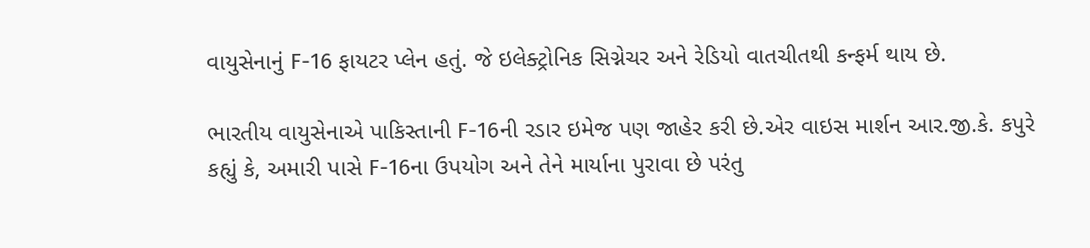વાયુસેનાનું F-16 ફાયટર પ્લેન હતું. જે ઇલેક્ટ્રોનિક સિગ્નેચર અને રેડિયો વાતચીતથી કન્ફર્મ થાય છે.

ભારતીય વાયુસેનાએ પાકિસ્તાની F-16ની રડાર ઇમેજ પણ જાહેર કરી છે.એર વાઇસ માર્શન આર.જી.કે. કપુરે કહ્યું કે, અમારી પાસે F-16ના ઉપયોગ અને તેને માર્યાના પુરાવા છે પરંતુ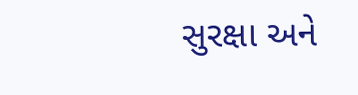સુરક્ષા અને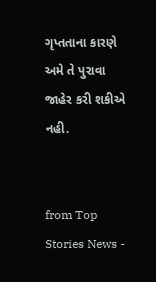ગૃપ્તતાના કારણે અમે તે પુરાવા જાહેર કરી શકીએ નહી.


from Top Stories News -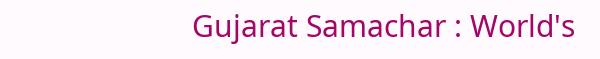Gujarat Samachar : World's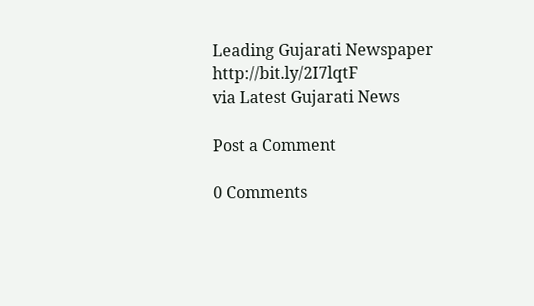Leading Gujarati Newspaper http://bit.ly/2I7lqtF
via Latest Gujarati News

Post a Comment

0 Comments